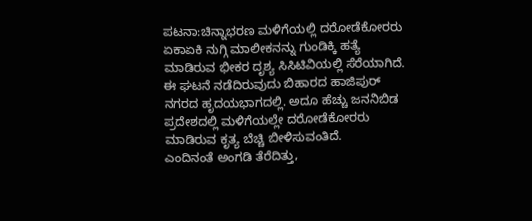ಪಟನಾ:ಚಿನ್ನಾಭರಣ ಮಳಿಗೆಯಲ್ಲಿ ದರೋಡೆಕೋರರು ಏಕಾಏಕಿ ನುಗ್ಗಿ ಮಾಲೀಕನನ್ನು ಗುಂಡಿಕ್ಕಿ ಹತ್ಯೆ ಮಾಡಿರುವ ಭೀಕರ ದೃಶ್ಯ ಸಿಸಿಟಿವಿಯಲ್ಲಿ ಸೆರೆಯಾಗಿದೆ.
ಈ ಘಟನೆ ನಡೆದಿರುವುದು ಬಿಹಾರದ ಹಾಜಿಪುರ್ ನಗರದ ಹೃದಯಭಾಗದಲ್ಲಿ. ಅದೂ ಹೆಚ್ಚು ಜನನಿಬಿಡ ಪ್ರದೇಶದಲ್ಲಿ ಮಳಿಗೆಯಲ್ಲೇ ದರೋಡೆಕೋರರು ಮಾಡಿರುವ ಕೃತ್ಯ ಬೆಚ್ಚಿ ಬೀಳಿಸುವಂತಿದೆ.
ಎಂದಿನಂತೆ ಅಂಗಡಿ ತೆರೆದಿತ್ತು,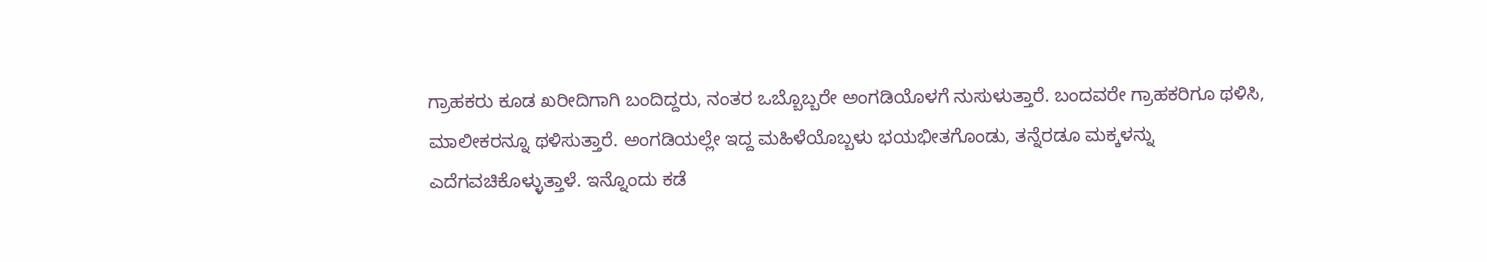ಗ್ರಾಹಕರು ಕೂಡ ಖರೀದಿಗಾಗಿ ಬಂದಿದ್ದರು, ನಂತರ ಒಬ್ಬೊಬ್ಬರೇ ಅಂಗಡಿಯೊಳಗೆ ನುಸುಳುತ್ತಾರೆ. ಬಂದವರೇ ಗ್ರಾಹಕರಿಗೂ ಥಳಿಸಿ, ಮಾಲೀಕರನ್ನೂ ಥಳಿಸುತ್ತಾರೆ. ಅಂಗಡಿಯಲ್ಲೇ ಇದ್ದ ಮಹಿಳೆಯೊಬ್ಬಳು ಭಯಭೀತಗೊಂಡು, ತನ್ನೆರಡೂ ಮಕ್ಕಳನ್ನು ಎದೆಗವಚಿಕೊಳ್ಳುತ್ತಾಳೆ. ಇನ್ನೊಂದು ಕಡೆ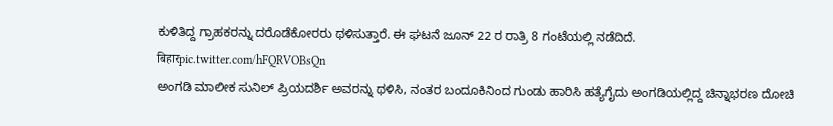ಕುಳಿತಿದ್ದ ಗ್ರಾಹಕರನ್ನು ದರೊಡೆಕೋರರು ಥಳಿಸುತ್ತಾರೆ. ಈ ಘಟನೆ ಜೂನ್ 22 ರ ರಾತ್ರಿ 8 ಗಂಟೆಯಲ್ಲಿ ನಡೆದಿದೆ.
बिहारpic.twitter.com/hFQRVOBsQn
ಅಂಗಡಿ ಮಾಲೀಕ ಸುನಿಲ್ ಪ್ರಿಯದರ್ಶಿ ಅವರನ್ನು ಥಳಿಸಿ, ನಂತರ ಬಂದೂಕಿನಿಂದ ಗುಂಡು ಹಾರಿಸಿ ಹತ್ಯೆಗೈದು ಅಂಗಡಿಯಲ್ಲಿದ್ದ ಚಿನ್ನಾಭರಣ ದೋಚಿ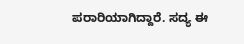ಪರಾರಿಯಾಗಿದ್ದಾರೆ. ಸದ್ಯ ಈ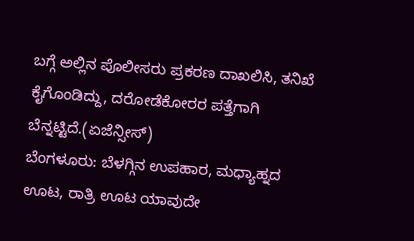ಬಗ್ಗೆ ಅಲ್ಲಿನ ಪೊಲೀಸರು ಪ್ರಕರಣ ದಾಖಲಿಸಿ, ತನಿಖೆ ಕೈಗೊಂಡಿದ್ದು, ದರೋಡೆಕೋರರ ಪತ್ತೆಗಾಗಿ ಬೆನ್ನಟ್ಟಿದೆ.(ಏಜೆನ್ಸೀಸ್)
ಬೆಂಗಳೂರು: ಬೆಳಗ್ಗಿನ ಉಪಹಾರ, ಮಧ್ಯಾಹ್ನದ ಊಟ, ರಾತ್ರಿ ಊಟ ಯಾವುದೇ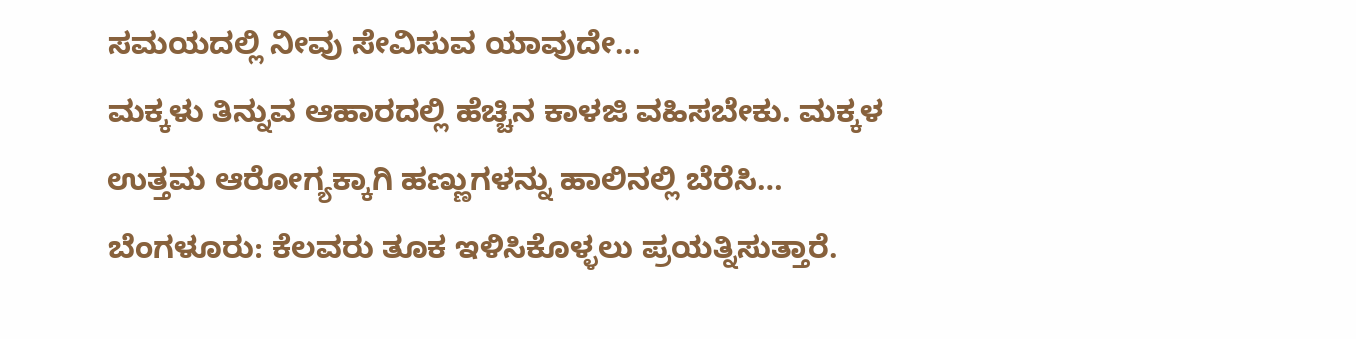ಸಮಯದಲ್ಲಿ ನೀವು ಸೇವಿಸುವ ಯಾವುದೇ…
ಮಕ್ಕಳು ತಿನ್ನುವ ಆಹಾರದಲ್ಲಿ ಹೆಚ್ಚಿನ ಕಾಳಜಿ ವಹಿಸಬೇಕು. ಮಕ್ಕಳ ಉತ್ತಮ ಆರೋಗ್ಯಕ್ಕಾಗಿ ಹಣ್ಣುಗಳನ್ನು ಹಾಲಿನಲ್ಲಿ ಬೆರೆಸಿ…
ಬೆಂಗಳೂರು: ಕೆಲವರು ತೂಕ ಇಳಿಸಿಕೊಳ್ಳಲು ಪ್ರಯತ್ನಿಸುತ್ತಾರೆ.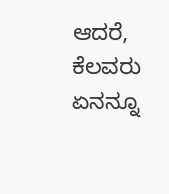ಆದರೆ, ಕೆಲವರು ಏನನ್ನೂ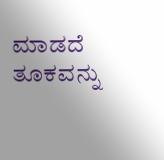ಮಾಡದೆ ತೂಕವನ್ನು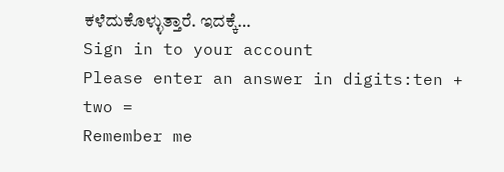ಕಳೆದುಕೊಳ್ಳುತ್ತಾರೆ. ಇದಕ್ಕೆ…
Sign in to your account
Please enter an answer in digits:ten + two =
Remember me